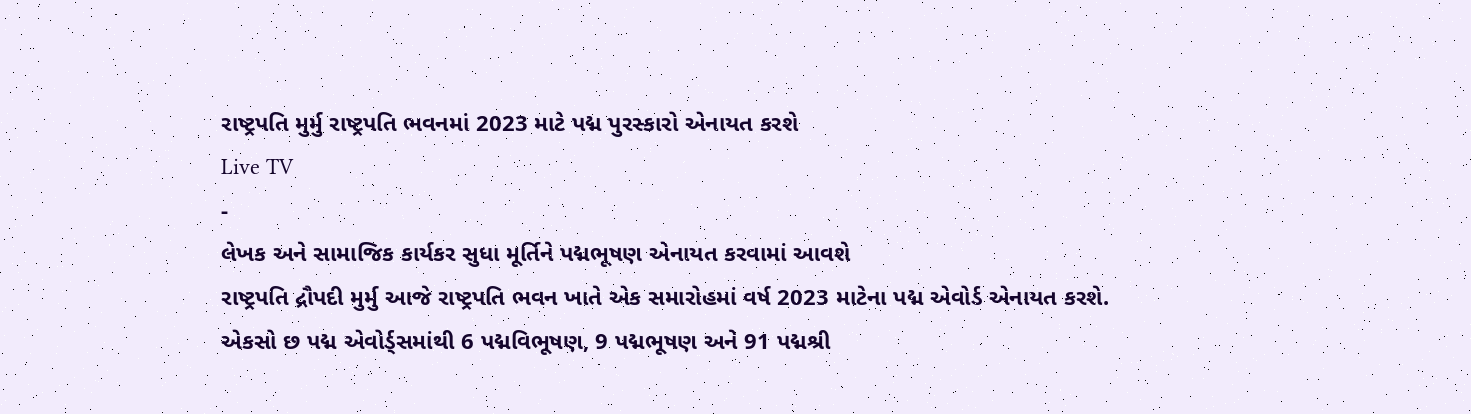રાષ્ટ્રપતિ મુર્મુ રાષ્ટ્રપતિ ભવનમાં 2023 માટે પદ્મ પુરસ્કારો એનાયત કરશે
Live TV
-
લેખક અને સામાજિક કાર્યકર સુધા મૂર્તિને પદ્મભૂષણ એનાયત કરવામાં આવશે
રાષ્ટ્રપતિ દ્રૌપદી મુર્મુ આજે રાષ્ટ્રપતિ ભવન ખાતે એક સમારોહમાં વર્ષ 2023 માટેના પદ્મ એવોર્ડ એનાયત કરશે.
એકસો છ પદ્મ એવોર્ડ્સમાંથી 6 પદ્મવિભૂષણ, 9 પદ્મભૂષણ અને 91 પદ્મશ્રી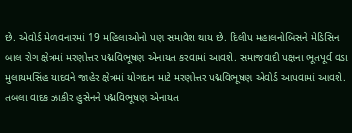છે. એવોર્ડ મેળવનારમાં 19 મહિલાઓનો પણ સમાવેશ થાય છે. દિલીપ મહાલનોબિસને મેડિસિન બાલ રોગ ક્ષેત્રમાં મરણોત્તર પદ્મવિભૂષણ એનાયત કરવામાં આવશે. સમાજવાદી પક્ષના ભૂતપૂર્વ વડા મુલાયમસિંહ યાદવને જાહેર ક્ષેત્રમાં યોગદાન માટે મરણોત્તર પદ્મવિભૂષણ એવોર્ડ આપવામાં આવશે. તબલા વાદક ઝાકીર હુસેનને પદ્મવિભૂષણ એનાયત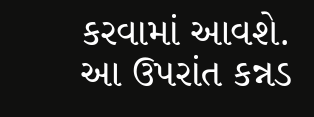કરવામાં આવશે. આ ઉપરાંત કન્નડ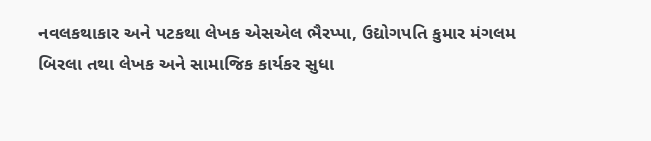નવલકથાકાર અને પટકથા લેખક એસએલ ભૈરપ્પા, ઉદ્યોગપતિ કુમાર મંગલમ બિરલા તથા લેખક અને સામાજિક કાર્યકર સુધા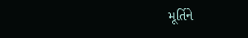મૂર્તિને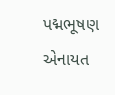પદ્મભૂષણ એનાયત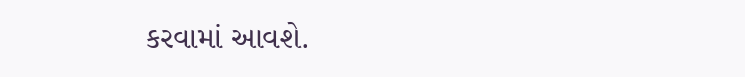કરવામાં આવશે.